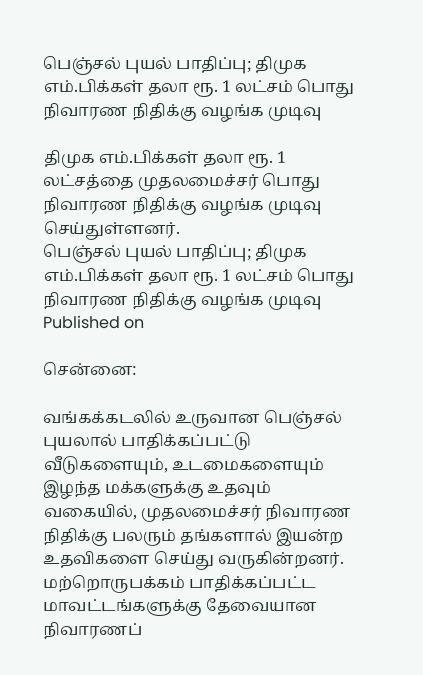பெஞ்சல் புயல் பாதிப்பு; திமுக எம்.பிக்கள் தலா ரூ. 1 லட்சம் பொது நிவாரண நிதிக்கு வழங்க முடிவு

திமுக எம்.பிக்கள் தலா ரூ. 1 லட்சத்தை முதலமைச்சர் பொது நிவாரண நிதிக்கு வழங்க முடிவு செய்துள்ளனர்.
பெஞ்சல் புயல் பாதிப்பு; திமுக எம்.பிக்கள் தலா ரூ. 1 லட்சம் பொது நிவாரண நிதிக்கு வழங்க முடிவு
Published on

சென்னை:

வங்கக்கடலில் உருவான பெஞ்சல் புயலால் பாதிக்கப்பட்டு வீடுகளையும், உடமைகளையும் இழந்த மக்களுக்கு உதவும் வகையில், முதலமைச்சர் நிவாரண நிதிக்கு பலரும் தங்களால் இயன்ற உதவிகளை செய்து வருகின்றனர். மற்றொருபக்கம் பாதிக்கப்பட்ட மாவட்டங்களுக்கு தேவையான நிவாரணப்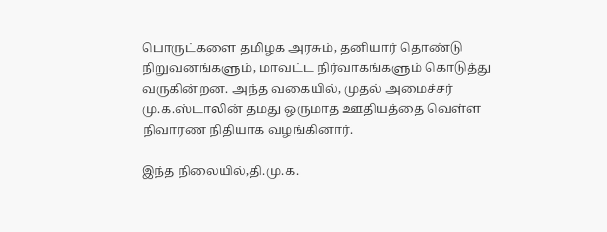பொருட்களை தமிழக அரசும், தனியார் தொண்டு நிறுவனங்களும், மாவட்ட நிர்வாகங்களும் கொடுத்து வருகின்றன. அந்த வகையில், முதல் அமைச்சர் மு.க.ஸ்டாலின் தமது ஒருமாத ஊதியத்தை வெள்ள நிவாரண நிதியாக வழங்கினார்.

இந்த நிலையில்,தி.மு.க.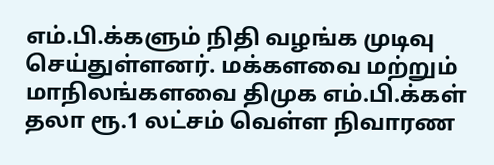எம்.பி.க்களும் நிதி வழங்க முடிவு செய்துள்ளனர். மக்களவை மற்றும் மாநிலங்களவை திமுக எம்.பி.க்கள் தலா ரூ.1 லட்சம் வெள்ள நிவாரண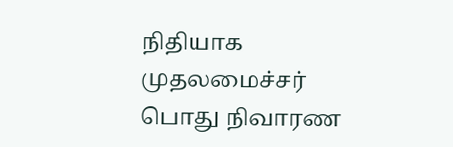நிதியாக முதலமைச்சர் பொது நிவாரண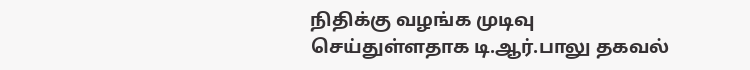நிதிக்கு வழங்க முடிவு செய்துள்ளதாக டி.ஆர்.பாலு தகவல்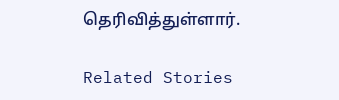தெரிவித்துள்ளார்.

Related Stories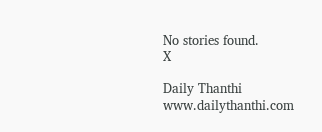No stories found.
X

Daily Thanthi
www.dailythanthi.com